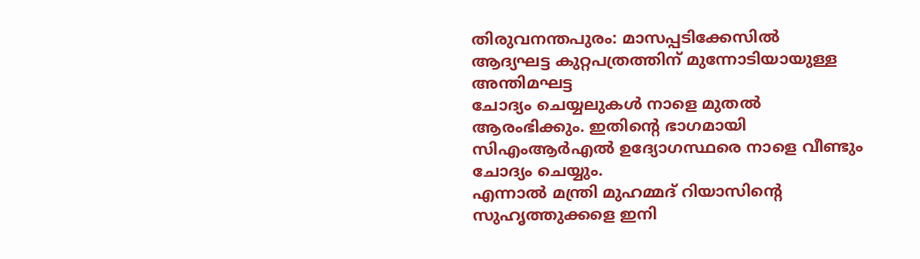തിരുവനന്തപുരം: മാസപ്പടിക്കേസിൽ ആദ്യഘട്ട കുറ്റപത്രത്തിന് മുന്നോടിയായുള്ള അന്തിമഘട്ട
ചോദ്യം ചെയ്യലുകൾ നാളെ മുതൽ ആരംഭിക്കും. ഇതിന്റെ ഭാഗമായി സിഎംആർഎൽ ഉദ്യോഗസ്ഥരെ നാളെ വീണ്ടും ചോദ്യം ചെയ്യും.
എന്നാൽ മന്ത്രി മുഹമ്മദ് റിയാസിന്റെ സുഹൃത്തുക്കളെ ഇനി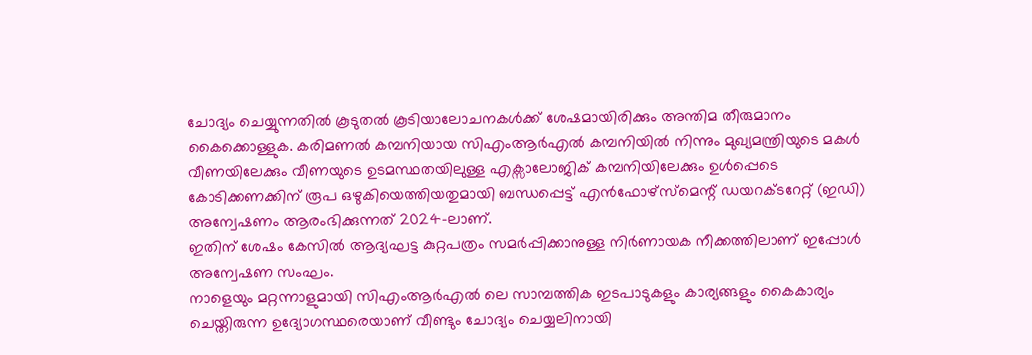ചോദ്യം ചെയ്യുന്നതിൽ കൂടുതൽ കൂടിയാലോചനകൾക്ക് ശേഷമായിരിക്കും അന്തിമ തീരുമാനം കൈക്കൊള്ളുക. കരിമണൽ കമ്പനിയായ സിഎംആർഎൽ കമ്പനിയിൽ നിന്നും മുഖ്യമന്ത്രിയുടെ മകൾ വീണയിലേക്കും വീണയുടെ ഉടമസ്ഥതയിലുള്ള എക്സാലോജിക് കമ്പനിയിലേക്കും ഉൾപ്പെടെ കോടിക്കണക്കിന് രൂപ ഒഴുകിയെത്തിയതുമായി ബന്ധപ്പെട്ട് എൻഫോഴ്സ്മെന്റ് ഡയറക്ടറേറ്റ് (ഇഡി) അന്വേഷണം ആരംഭിക്കുന്നത് 2024-ലാണ്.
ഇതിന് ശേഷം കേസിൽ ആദ്യഘട്ട കുറ്റപത്രം സമർപ്പിക്കാനുള്ള നിർണായക നീക്കത്തിലാണ് ഇപ്പോൾ അന്വേഷണ സംഘം.
നാളെയും മറ്റന്നാളുമായി സിഎംആർഎൽ ലെ സാമ്പത്തിക ഇടപാടുകളും കാര്യങ്ങളും കൈകാര്യം ചെയ്തിരുന്ന ഉദ്യോഗസ്ഥരെയാണ് വീണ്ടും ചോദ്യം ചെയ്യലിനായി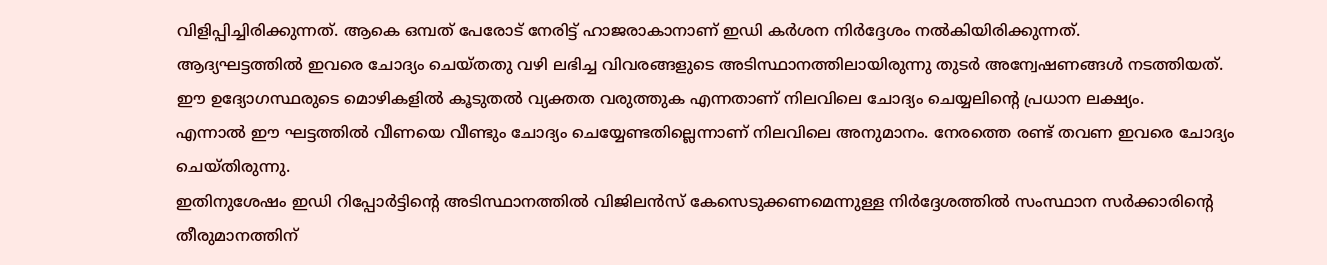വിളിപ്പിച്ചിരിക്കുന്നത്. ആകെ ഒമ്പത് പേരോട് നേരിട്ട് ഹാജരാകാനാണ് ഇഡി കർശന നിർദ്ദേശം നൽകിയിരിക്കുന്നത്.
ആദ്യഘട്ടത്തിൽ ഇവരെ ചോദ്യം ചെയ്തതു വഴി ലഭിച്ച വിവരങ്ങളുടെ അടിസ്ഥാനത്തിലായിരുന്നു തുടർ അന്വേഷണങ്ങൾ നടത്തിയത്. ഈ ഉദ്യോഗസ്ഥരുടെ മൊഴികളിൽ കൂടുതൽ വ്യക്തത വരുത്തുക എന്നതാണ് നിലവിലെ ചോദ്യം ചെയ്യലിന്റെ പ്രധാന ലക്ഷ്യം.
എന്നാൽ ഈ ഘട്ടത്തിൽ വീണയെ വീണ്ടും ചോദ്യം ചെയ്യേണ്ടതില്ലെന്നാണ് നിലവിലെ അനുമാനം. നേരത്തെ രണ്ട് തവണ ഇവരെ ചോദ്യം ചെയ്തിരുന്നു.
ഇതിനുശേഷം ഇഡി റിപ്പോർട്ടിന്റെ അടിസ്ഥാനത്തിൽ വിജിലൻസ് കേസെടുക്കണമെന്നുള്ള നിർദ്ദേശത്തിൽ സംസ്ഥാന സർക്കാരിന്റെ തീരുമാനത്തിന്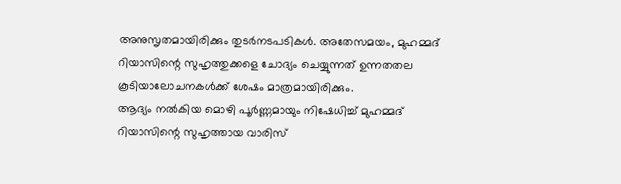അനുസൃതമായിരിക്കും തുടർനടപടികൾ. അതേസമയം, മുഹമ്മദ് റിയാസിന്റെ സുഹൃത്തുക്കളെ ചോദ്യം ചെയ്യുന്നത് ഉന്നതതല കൂടിയാലോചനകൾക്ക് ശേഷം മാത്രമായിരിക്കും.
ആദ്യം നൽകിയ മൊഴി പൂർണ്ണമായും നിഷേധിച്ച് മുഹമ്മദ് റിയാസിന്റെ സുഹൃത്തായ വാരിസ്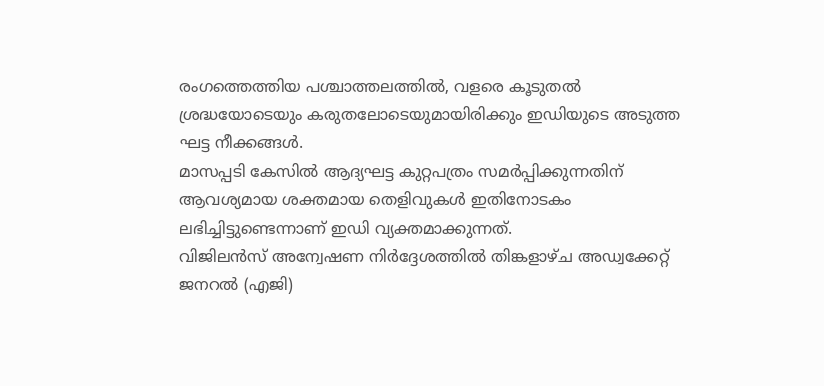രംഗത്തെത്തിയ പശ്ചാത്തലത്തിൽ, വളരെ കൂടുതൽ ശ്രദ്ധയോടെയും കരുതലോടെയുമായിരിക്കും ഇഡിയുടെ അടുത്ത ഘട്ട നീക്കങ്ങൾ.
മാസപ്പടി കേസിൽ ആദ്യഘട്ട കുറ്റപത്രം സമർപ്പിക്കുന്നതിന് ആവശ്യമായ ശക്തമായ തെളിവുകൾ ഇതിനോടകം ലഭിച്ചിട്ടുണ്ടെന്നാണ് ഇഡി വ്യക്തമാക്കുന്നത്.
വിജിലൻസ് അന്വേഷണ നിർദ്ദേശത്തിൽ തിങ്കളാഴ്ച അഡ്വക്കേറ്റ് ജനറൽ (എജി)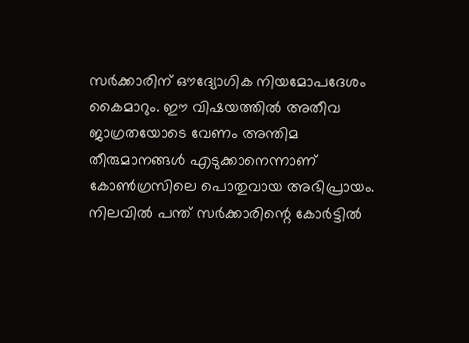സർക്കാരിന് ഔദ്യോഗിക നിയമോപദേശം കൈമാറും. ഈ വിഷയത്തിൽ അതീവ ജാഗ്രതയോടെ വേണം അന്തിമ തീരുമാനങ്ങൾ എടുക്കാനെന്നാണ് കോൺഗ്രസിലെ പൊതുവായ അഭിപ്രായം.
നിലവിൽ പന്ത് സർക്കാരിന്റെ കോർട്ടിൽ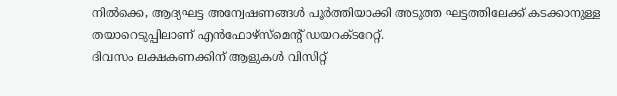നിൽക്കെ, ആദ്യഘട്ട അന്വേഷണങ്ങൾ പൂർത്തിയാക്കി അടുത്ത ഘട്ടത്തിലേക്ക് കടക്കാനുള്ള തയാറെടുപ്പിലാണ് എൻഫോഴ്സ്മെന്റ് ഡയറക്ടറേറ്റ്.
ദിവസം ലക്ഷകണക്കിന് ആളുകൾ വിസിറ്റ്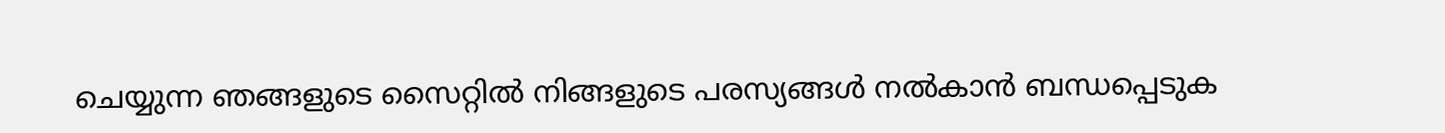ചെയ്യുന്ന ഞങ്ങളുടെ സൈറ്റിൽ നിങ്ങളുടെ പരസ്യങ്ങൾ നൽകാൻ ബന്ധപ്പെടുക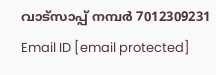വാട്സാപ്പ് നമ്പർ 7012309231 Email ID [email protected]